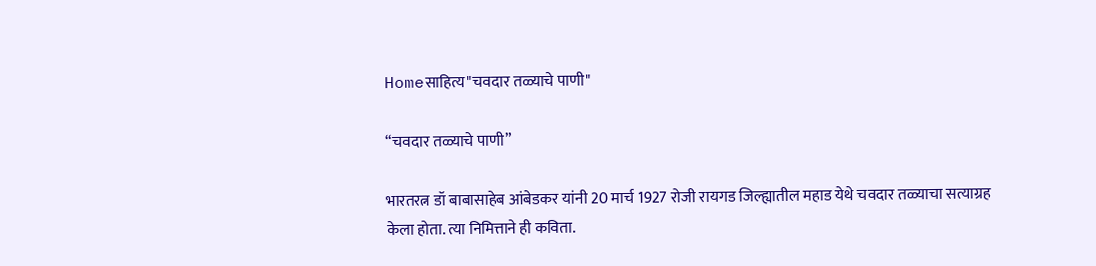Homeसाहित्य"चवदार तळ्याचे पाणी"

“चवदार तळ्याचे पाणी”

भारतरत्न डॉ बाबासाहेब आंबेडकर यांनी 20 मार्च 1927 रोजी रायगड जिल्ह्यातील महाड येथे चवदार तळ्याचा सत्याग्रह केला होता. त्या निमित्ताने ही कविता.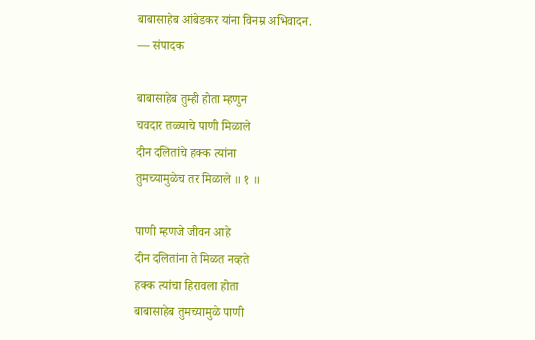बाबासाहेब आंबेडकर यांना विनम्र अभिवादन.
— संपादक

बाबासाहेब तुम्ही होता म्हणुन
चवदार तळ्याचे पाणी मिळाले
दीन दलितांचे हक्क त्यांना
तुमच्यामुळेच तर मिळाले ॥ १ ॥

पाणी म्हणजे जीवन आहे
दीन दलितांना ते मिळत नव्हते
हक्क त्यांचा हिरावला होता
बाबासाहेब तुमच्यामुळे पाणी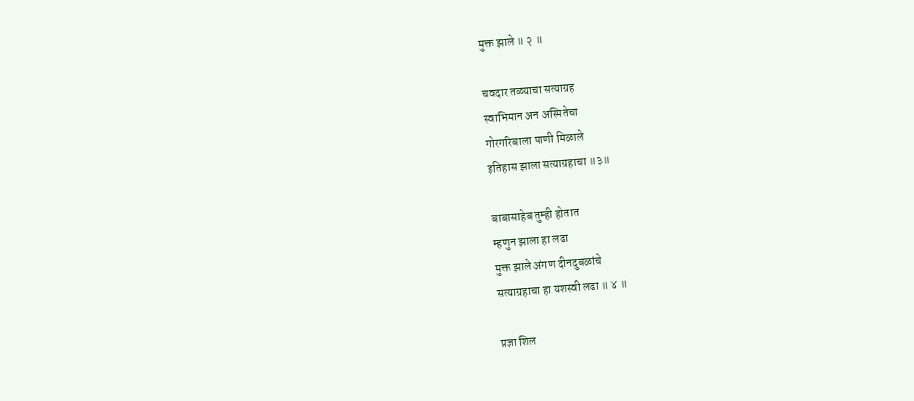मुक्त झाले ॥ २ ॥

चवदार तळ्याचा सत्याग्रह
स्वाभिमान अन अस्मितेचा
गोरगरिबाला पाणी मिळाले
इतिहास झाला सत्याग्रहाचा ॥३॥

बाबासाहेब तुम्ही होतात
म्हणुन झाला हा लढा
मुक्त झाले अंगण दीनदुबळांचे
सत्याग्रहाचा हा यशस्वी लढा ॥ ४ ॥

प्रज्ञा शिल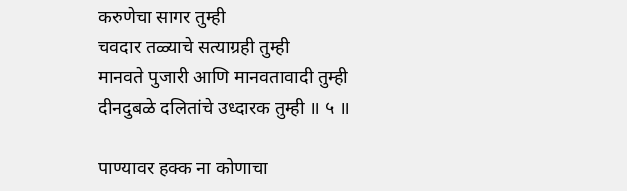करुणेचा सागर तुम्ही
चवदार तळ्याचे सत्याग्रही तुम्ही
मानवते पुजारी आणि मानवतावादी तुम्ही
दीनदुबळे दलितांचे उध्दारक तुम्ही ॥ ५ ॥

पाण्यावर हक्क ना कोणाचा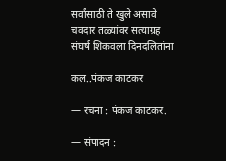सर्वांसाठी ते खुले असावे
चवदार तळ्यांवर सत्याग्रह
संघर्ष शिकवला दिनदलितांना

कल..पंकज काटकर

— रचना : पंकज काटकर.

— संपादन :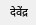देवेंद्र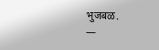भुजबळ.
—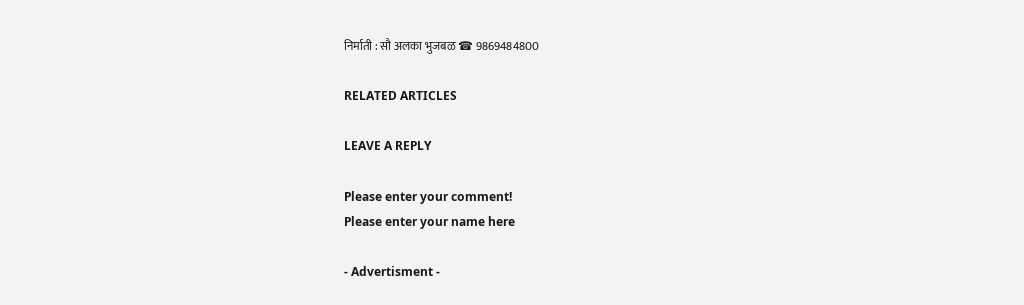निर्माती : सौ अलका भुजबळ ☎ 9869484800

RELATED ARTICLES

LEAVE A REPLY

Please enter your comment!
Please enter your name here

- Advertisment -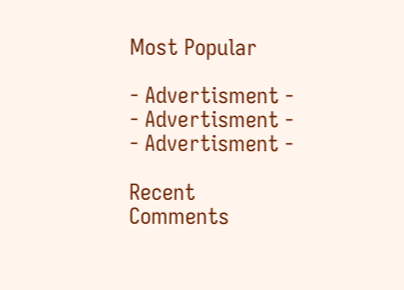Most Popular

- Advertisment -
- Advertisment -
- Advertisment -

Recent Comments